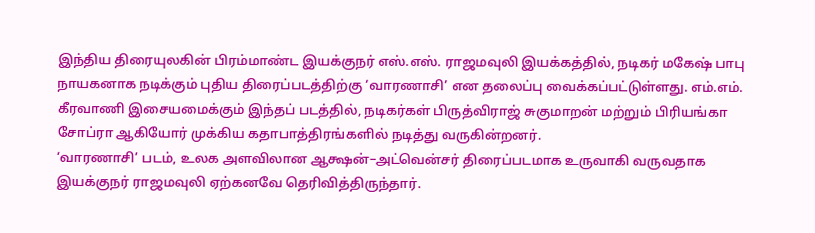இந்திய திரையுலகின் பிரம்மாண்ட இயக்குநர் எஸ்.எஸ். ராஜமவுலி இயக்கத்தில், நடிகர் மகேஷ் பாபு நாயகனாக நடிக்கும் புதிய திரைப்படத்திற்கு ‘வாரணாசி’ என தலைப்பு வைக்கப்பட்டுள்ளது. எம்.எம். கீரவாணி இசையமைக்கும் இந்தப் படத்தில், நடிகர்கள் பிருத்விராஜ் சுகுமாறன் மற்றும் பிரியங்கா சோப்ரா ஆகியோர் முக்கிய கதாபாத்திரங்களில் நடித்து வருகின்றனர்.
‘வாரணாசி’ படம், உலக அளவிலான ஆக்ஷன்–அட்வென்சர் திரைப்படமாக உருவாகி வருவதாக இயக்குநர் ராஜமவுலி ஏற்கனவே தெரிவித்திருந்தார்.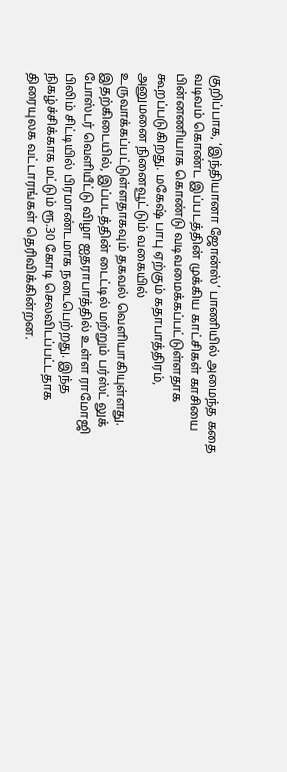குறிப்பாக, ‘இந்தியானா ஜோன்ஸ்’ பாணியில் அமைந்த கதை வடிவம் கொண்ட இப்படத்தின் முக்கிய காட்சிகள் காசியை பின்னணியாக கொண்டு வடிவமைக்கப்பட்டுள்ளதாக கூறப்படுகிறது. மகேஷ் பாபு ஏற்கும் கதாபாத்திரம், அனுமனை நினைவூட்டும் வகையில் உருவாக்கப்பட்டுள்ளதாகவும் தகவல் வெளியாகியுள்ளது.
இதற்கிடையில், இப்படத்தின் டைட்டில் மற்றும் பர்ஸ்ட் லுக் போஸ்டர் வெளியீட்டு விழா ஐதராபாத்தில் உள்ள ராமோஜி பிலிம் சிட்டியில் பிரமாண்டமாக நடைபெற்றது. இந்த நிகழ்ச்சிக்காக மட்டும் ரூ.30 கோடி செலவிடப்பட்டதாக திரையுலக வட்டாரங்கள் தெரிவிக்கின்றன.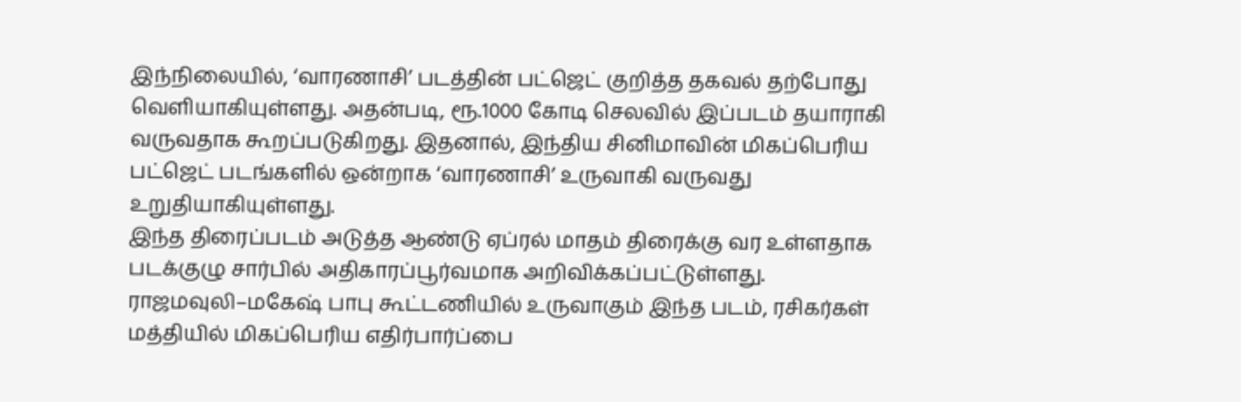இந்நிலையில், ‘வாரணாசி’ படத்தின் பட்ஜெட் குறித்த தகவல் தற்போது வெளியாகியுள்ளது. அதன்படி, ரூ.1000 கோடி செலவில் இப்படம் தயாராகி வருவதாக கூறப்படுகிறது. இதனால், இந்திய சினிமாவின் மிகப்பெரிய பட்ஜெட் படங்களில் ஒன்றாக ‘வாரணாசி’ உருவாகி வருவது உறுதியாகியுள்ளது.
இந்த திரைப்படம் அடுத்த ஆண்டு ஏப்ரல் மாதம் திரைக்கு வர உள்ளதாக படக்குழு சார்பில் அதிகாரப்பூர்வமாக அறிவிக்கப்பட்டுள்ளது. ராஜமவுலி–மகேஷ் பாபு கூட்டணியில் உருவாகும் இந்த படம், ரசிகர்கள் மத்தியில் மிகப்பெரிய எதிர்பார்ப்பை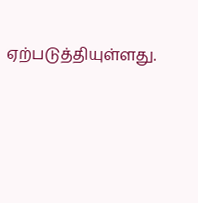ஏற்படுத்தியுள்ளது.